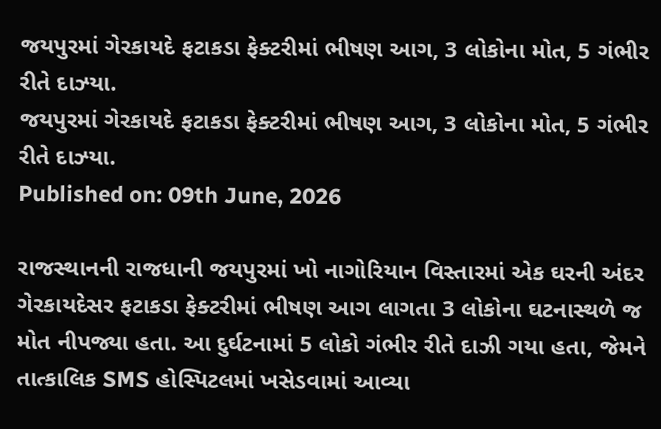જયપુરમાં ગેરકાયદે ફટાકડા ફેક્ટરીમાં ભીષણ આગ, 3 લોકોના મોત, 5 ગંભીર રીતે દાઝ્યા.
જયપુરમાં ગેરકાયદે ફટાકડા ફેક્ટરીમાં ભીષણ આગ, 3 લોકોના મોત, 5 ગંભીર રીતે દાઝ્યા.
Published on: 09th June, 2026

રાજસ્થાનની રાજધાની જયપુરમાં ખો નાગોરિયાન વિસ્તારમાં એક ઘરની અંદર ગેરકાયદેસર ફટાકડા ફેક્ટરીમાં ભીષણ આગ લાગતા 3 લોકોના ઘટનાસ્થળે જ મોત નીપજ્યા હતા. આ દુર્ઘટનામાં 5 લોકો ગંભીર રીતે દાઝી ગયા હતા, જેમને તાત્કાલિક SMS હોસ્પિટલમાં ખસેડવામાં આવ્યા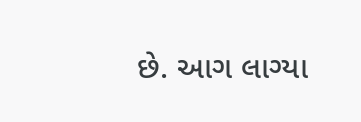છે. આગ લાગ્યા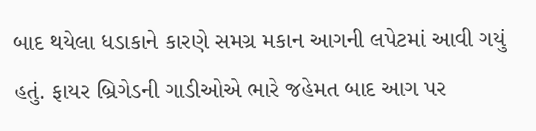બાદ થયેલા ધડાકાને કારણે સમગ્ર મકાન આગની લપેટમાં આવી ગયું હતું. ફાયર બ્રિગેડની ગાડીઓએ ભારે જહેમત બાદ આગ પર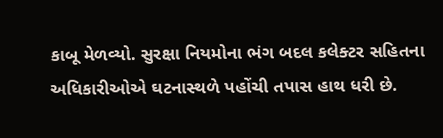કાબૂ મેળવ્યો. સુરક્ષા નિયમોના ભંગ બદલ કલેક્ટર સહિતના અધિકારીઓએ ઘટનાસ્થળે પહોંચી તપાસ હાથ ધરી છે.